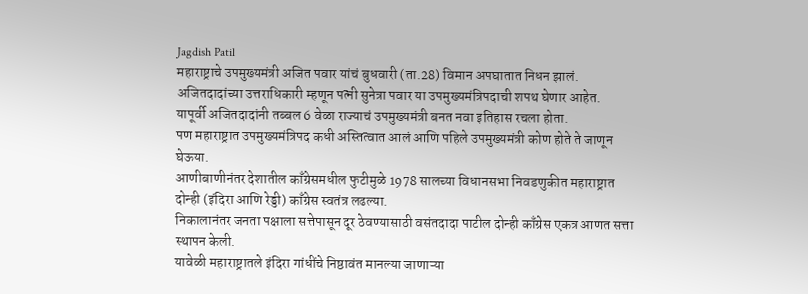Jagdish Patil
महाराष्ट्राचे उपमुख्यमंत्री अजित पवार यांचं बुधवारी (ता.28) विमान अपघातात निधन झालं.
अजितदादांच्या उत्तराधिकारी म्हणून पत्नी सुनेत्रा पवार या उपमुख्यमंत्रिपदाची शपथ घेणार आहेत.
यापूर्वी अजितदादांनी तब्बल 6 वेळा राज्याचं उपमुख्यमंत्री बनत नवा इतिहास रचला होता.
पण महाराष्ट्रात उपमुख्यमंत्रिपद कधी अस्तित्वात आलं आणि पहिले उपमुख्यमंत्री कोण होते ते जाणून घेऊया.
आणीबाणीनंतर देशातील काँग्रेसमधील फुटीमुळे 1978 सालच्या विधानसभा निवडणुकीत महाराष्ट्रात दोन्ही (इंदिरा आणि रेड्डी) काँग्रेस स्वतंत्र लढल्या.
निकालानंतर जनता पक्षाला सत्तेपासून दूर ठेवण्यासाठी वसंतदादा पाटील दोन्ही काँग्रेस एकत्र आणत सत्ता स्थापन केली.
यावेळी महाराष्ट्रातले इंदिरा गांधींचे निष्ठावंत मानल्या जाणाऱ्या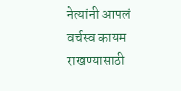नेत्यांनी आपलं वर्चस्व कायम राखण्यासाठी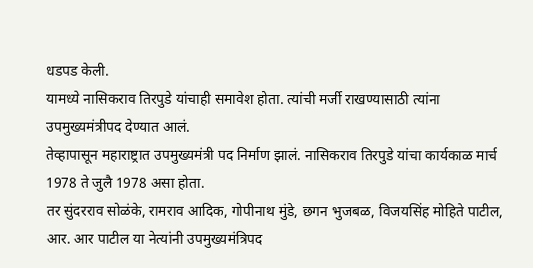धडपड केली.
यामध्ये नासिकराव तिरपुडे यांचाही समावेश होता. त्यांची मर्जी राखण्यासाठी त्यांना उपमुख्यमंत्रीपद देण्यात आलं.
तेव्हापासून महाराष्ट्रात उपमुख्यमंत्री पद निर्माण झालं. नासिकराव तिरपुडे यांचा कार्यकाळ मार्च 1978 ते जुलै 1978 असा होता.
तर सुंदरराव सोळंके, रामराव आदिक, गोपीनाथ मुंडे, छगन भुजबळ, विजयसिंह मोहिते पाटील, आर. आर पाटील या नेत्यांनी उपमुख्यमंत्रिपद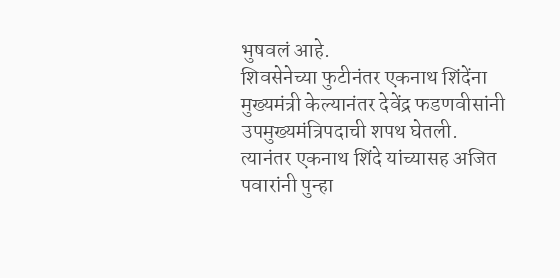भुषवलं आहे.
शिवसेनेच्या फुटीनंतर एकनाथ शिंदेंना मुख्यमंत्री केल्यानंतर देवेंद्र फडणवीसांनी उपमुख्यमंत्रिपदाची शपथ घेतली.
त्यानंतर एकनाथ शिंदे यांच्यासह अजित पवारांनी पुन्हा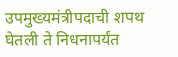उपमुख्यमंत्रीपदाची शपथ घेतली ते निधनापर्यंत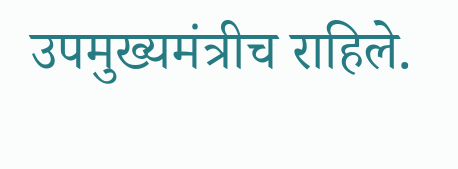उपमुख्यमंत्रीच राहिले.